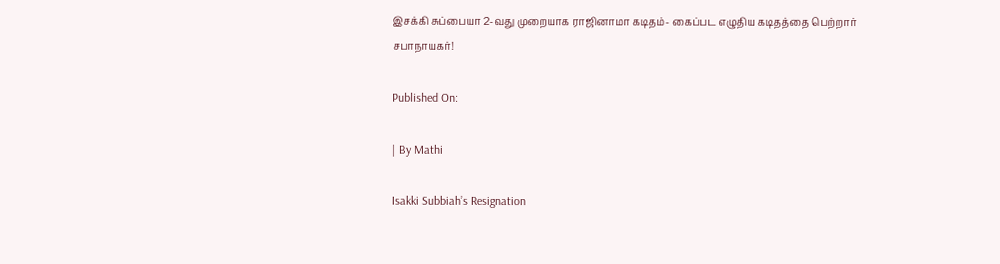இசக்கி சுப்பையா 2-வது முறையாக ராஜினாமா கடிதம்- கைப்பட எழுதிய கடிதத்தை பெற்றார் சபாநாயகர்!

Published On:

| By Mathi

Isakki Subbiah’s Resignation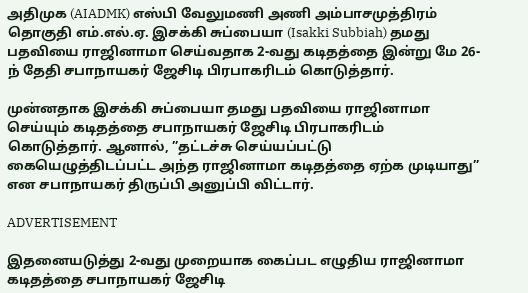அதிமுக (AIADMK) எஸ்பி வேலுமணி அணி அம்பாசமுத்திரம் தொகுதி எம்.எல்.ஏ. இசக்கி சுப்பையா (Isakki Subbiah) தமது பதவியை ராஜினாமா செய்வதாக 2-வது கடிதத்தை இன்று மே 26-ந் தேதி சபாநாயகர் ஜேசிடி பிரபாகரிடம் கொடுத்தார்.

முன்னதாக இசக்கி சுப்பையா தமது பதவியை ராஜினாமா செய்யும் கடிதத்தை சபாநாயகர் ஜேசிடி பிரபாகரிடம் கொடுத்தார். ஆனால், ”தட்டச்சு செய்யப்பட்டு கையெழுத்திடப்பட்ட அந்த ராஜினாமா கடிதத்தை ஏற்க முடியாது” என சபாநாயகர் திருப்பி அனுப்பி விட்டார்.

ADVERTISEMENT

இதனையடுத்து 2-வது முறையாக கைப்பட எழுதிய ராஜினாமா கடிதத்தை சபாநாயகர் ஜேசிடி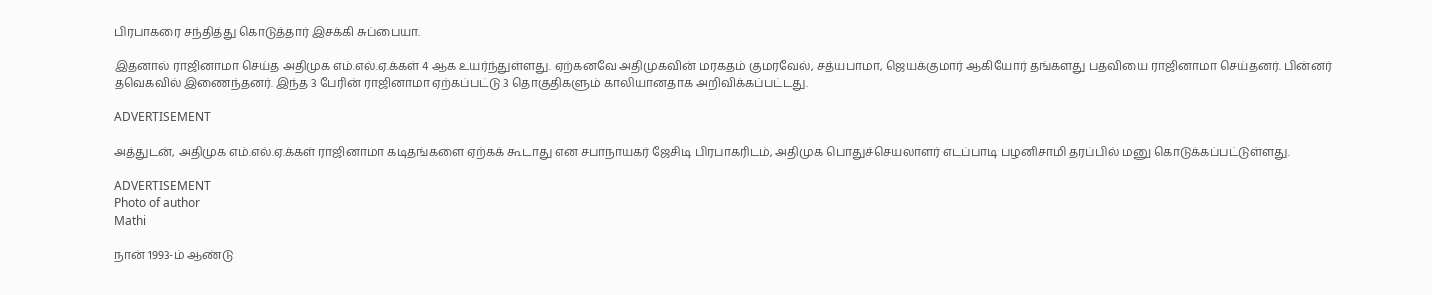பிரபாகரை சந்தித்து கொடுத்தார் இசக்கி சுப்பையா.

இதனால் ராஜினாமா செய்த அதிமுக எம்.எல்.ஏ.க்கள் 4 ஆக உயர்ந்துள்ளது. ஏற்கனவே அதிமுகவின் மரகதம் குமரவேல், சத்யபாமா, ஜெயக்குமார் ஆகியோர் தங்களது பதவியை ராஜினாமா செய்தனர். பின்னர் தவெகவில் இணைந்தனர். இந்த 3 பேரின் ராஜினாமா ஏற்கப்பட்டு 3 தொகுதிகளும் காலியானதாக அறிவிக்கப்பட்டது.

ADVERTISEMENT

அத்துடன், அதிமுக எம்.எல்.ஏ.க்கள் ராஜினாமா கடிதங்களை ஏற்கக் கூடாது என சபாநாயகர் ஜேசிடி பிரபாகரிடம், அதிமுக பொதுச்செயலாளர் எடப்பாடி பழனிசாமி தரப்பில் மனு கொடுக்கப்பட்டுள்ளது.

ADVERTISEMENT
Photo of author
Mathi

நான் 1993-ம் ஆண்டு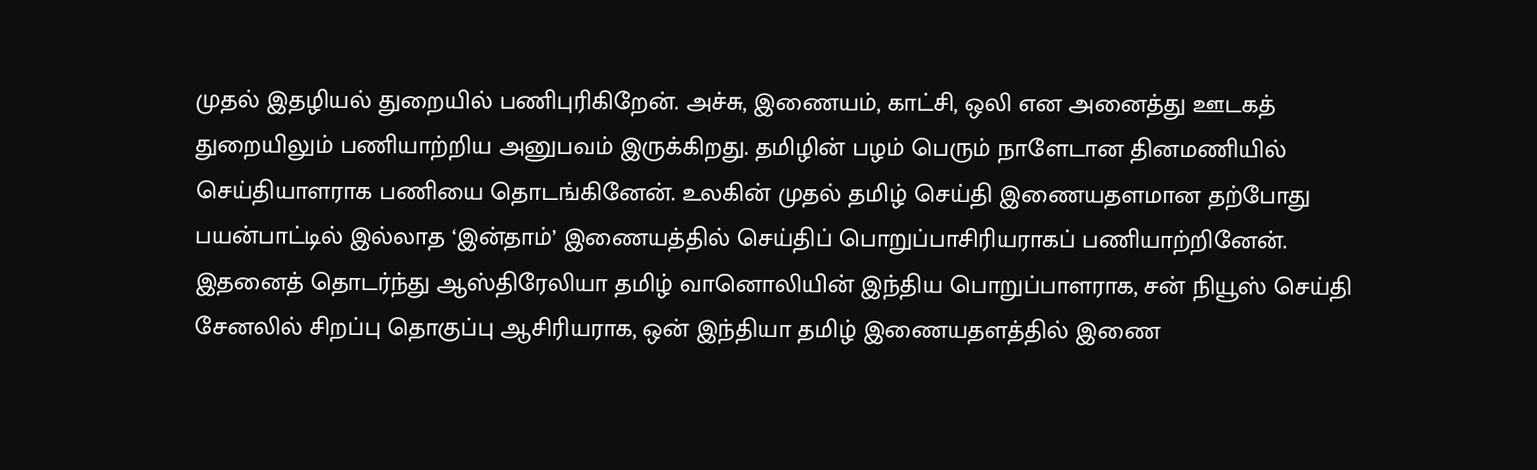முதல் இதழியல் துறையில் பணிபுரிகிறேன். அச்சு, இணையம், காட்சி, ஒலி என அனைத்து ஊடகத் துறையிலும் பணியாற்றிய அனுபவம் இருக்கிறது. தமிழின் பழம் பெரும் நாளேடான தினமணியில் செய்தியாளராக பணியை தொடங்கினேன். உலகின் முதல் தமிழ் செய்தி இணையதளமான தற்போது பயன்பாட்டில் இல்லாத ‘இன்தாம்’ இணையத்தில் செய்திப் பொறுப்பாசிரியராகப் பணியாற்றினேன். இதனைத் தொடர்ந்து ஆஸ்திரேலியா தமிழ் வானொலியின் இந்திய பொறுப்பாளராக, சன் நியூஸ் செய்தி சேனலில் சிறப்பு தொகுப்பு ஆசிரியராக, ஒன் இந்தியா தமிழ் இணையதளத்தில் இணை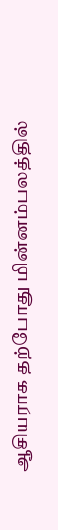ஆசியராக தற்போது மின்னம்பலத்தில்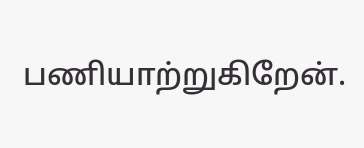பணியாற்றுகிறேன்.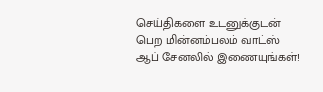செய்திகளை உடனுக்குடன் பெற மின்னம்பலம் வாட்ஸ் ஆப் சேனலில் இணையுங்கள்!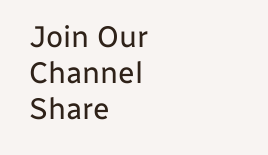Join Our Channel
Share